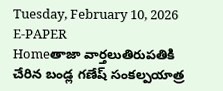Tuesday, February 10, 2026
E-PAPER
Homeతాజా వార్తలుతిరుపతికి చేరిన బండ్ల గణేష్‌ సంకల్పయాత్ర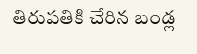తిరుపతికి చేరిన బండ్ల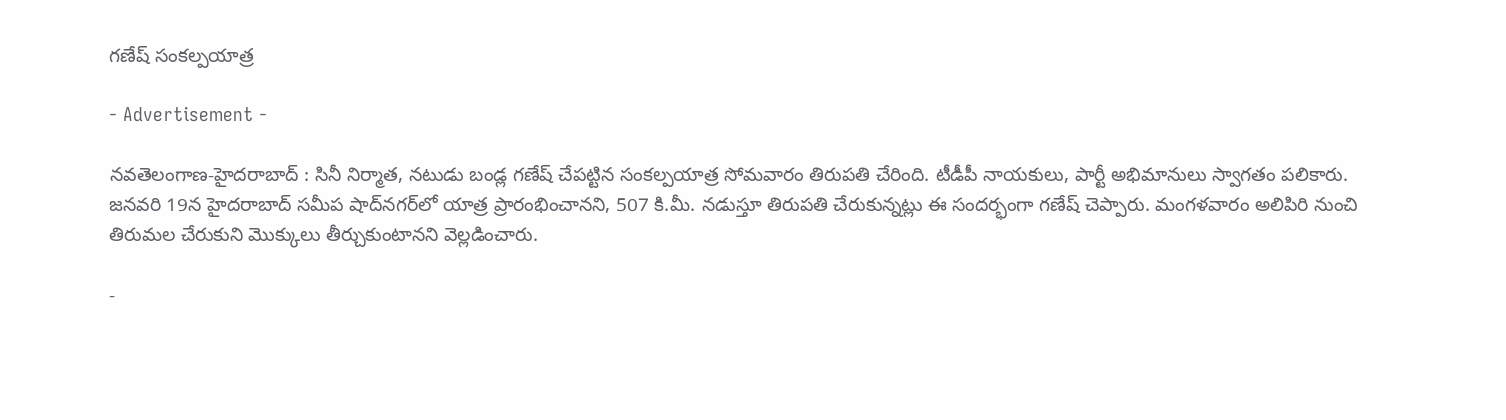గణేష్‌ సంకల్పయాత్ర

- Advertisement -

న‌వ‌తెలంగాణ‌-హైద‌రాబాద్ : సినీ నిర్మాత, నటుడు బండ్ల గణేష్‌ చేపట్టిన సంకల్పయాత్ర సోమవారం తిరుపతి చేరింది. టీడీపీ నాయకులు, పార్టీ అభిమానులు స్వాగతం పలికారు. జనవరి 19న హైదరాబాద్‌ సమీప షాద్‌నగర్‌లో యాత్ర ప్రారంభించానని, 507 కి.మీ. నడుస్తూ తిరుపతి చేరుకున్నట్లు ఈ సందర్భంగా గణేష్‌ చెప్పారు. మంగళవారం అలిపిరి నుంచి తిరుమల చేరుకుని మొక్కులు తీర్చుకుంటానని వెల్లడించారు.

-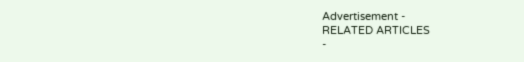Advertisement -
RELATED ARTICLES
-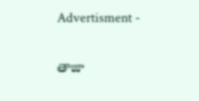Advertisment -

తాజా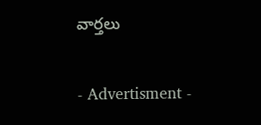వార్తలు

- Advertisment -